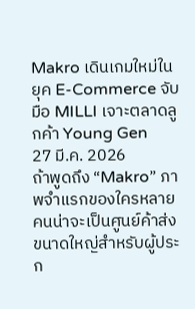Makro เดินเกมใหม่ในยุค E-Commerce จับมือ MILLI เจาะตลาดลูกค้า Young Gen
27 มี.ค. 2026
ถ้าพูดถึง “Makro” ภาพจำแรกของใครหลายคนน่าจะเป็นศูนย์ค้าส่งขนาดใหญ่สำหรับผู้ประก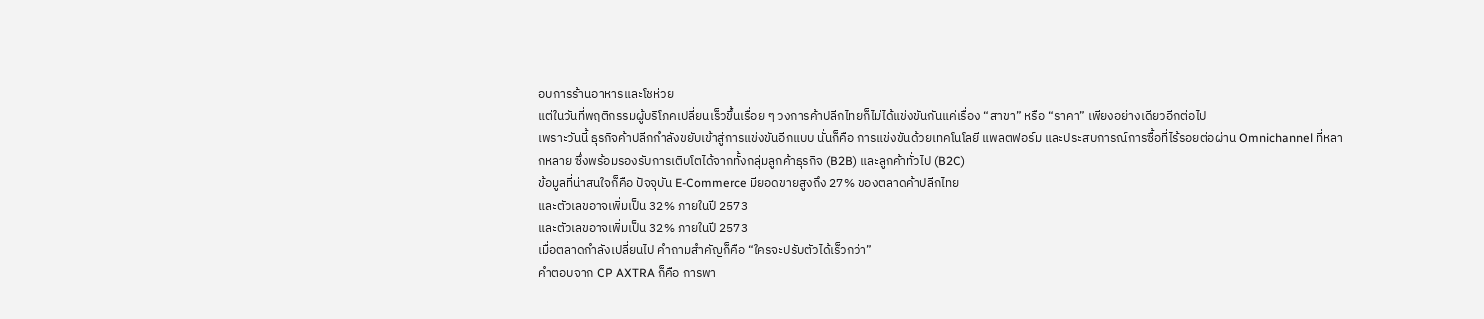อบการร้านอาหารและโชห่วย
แต่ในวันที่พฤติกรรมผู้บริโภคเปลี่ยนเร็วขึ้นเรื่อย ๆ วงการค้าปลีกไทยก็ไม่ได้แข่งขันกันแค่เรื่อง “สาขา” หรือ “ราคา” เพียงอย่างเดียวอีกต่อไป
เพราะวันนี้ ธุรกิจค้าปลีกกำลังขยับเข้าสู่การแข่งขันอีกแบบ นั่นก็คือ การแข่งขันด้วยเทคโนโลยี แพลตฟอร์ม และประสบการณ์การซื้อที่ไร้รอยต่อผ่าน Omnichannel ที่หลากหลาย ซึ่งพร้อมรองรับการเติบโตได้จากทั้งกลุ่มลูกค้าธุรกิจ (B2B) และลูกค้าทั่วไป (B2C)
ข้อมูลที่น่าสนใจก็คือ ปัจจุบัน E-Commerce มียอดขายสูงถึง 27% ของตลาดค้าปลีกไทย
และตัวเลขอาจเพิ่มเป็น 32% ภายในปี 2573
และตัวเลขอาจเพิ่มเป็น 32% ภายในปี 2573
เมื่อตลาดกำลังเปลี่ยนไป คำถามสำคัญก็คือ “ใครจะปรับตัวได้เร็วกว่า”
คำตอบจาก CP AXTRA ก็คือ การพา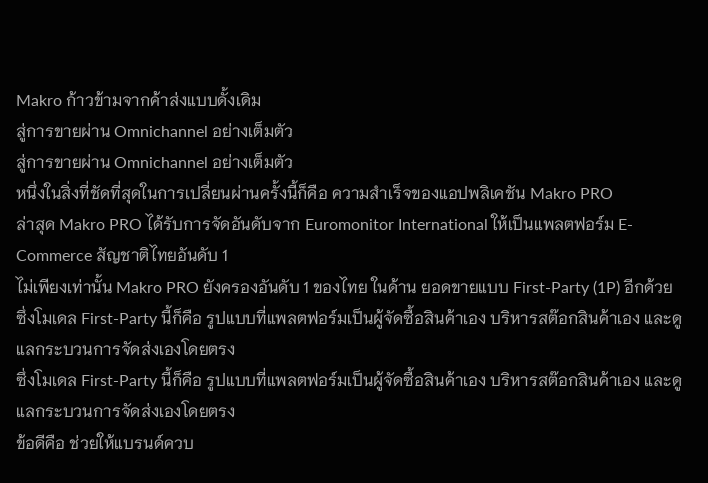Makro ก้าวข้ามจากค้าส่งแบบดั้งเดิม
สู่การขายผ่าน Omnichannel อย่างเต็มตัว
สู่การขายผ่าน Omnichannel อย่างเต็มตัว
หนึ่งในสิ่งที่ชัดที่สุดในการเปลี่ยนผ่านครั้งนี้ก็คือ ความสำเร็จของแอปพลิเคชัน Makro PRO
ล่าสุด Makro PRO ได้รับการจัดอันดับจาก Euromonitor International ให้เป็นแพลตฟอร์ม E-Commerce สัญชาติไทยอันดับ 1
ไม่เพียงเท่านั้น Makro PRO ยังครองอันดับ 1 ของไทย ในด้าน ยอดขายแบบ First-Party (1P) อีกด้วย
ซึ่งโมเดล First-Party นี้ก็คือ รูปแบบที่แพลตฟอร์มเป็นผู้จัดซื้อสินค้าเอง บริหารสต๊อกสินค้าเอง และดูแลกระบวนการจัดส่งเองโดยตรง
ซึ่งโมเดล First-Party นี้ก็คือ รูปแบบที่แพลตฟอร์มเป็นผู้จัดซื้อสินค้าเอง บริหารสต๊อกสินค้าเอง และดูแลกระบวนการจัดส่งเองโดยตรง
ข้อดีคือ ช่วยให้แบรนด์ควบ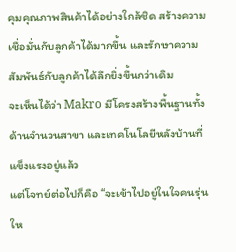คุมคุณภาพสินค้าได้อย่างใกล้ชิด สร้างความเชื่อมั่นกับลูกค้าได้มากขึ้น และรักษาความสัมพันธ์กับลูกค้าได้ลึกยิ่งขึ้นกว่าเดิม
จะเห็นได้ว่า Makro มีโครงสร้างพื้นฐานทั้งด้านจำนวนสาขา และเทคโนโลยีหลังบ้านที่แข็งแรงอยู่แล้ว
แต่โจทย์ต่อไปก็คือ “จะเข้าไปอยู่ในใจคนรุ่นให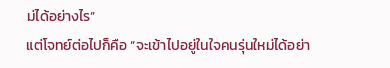ม่ได้อย่างไร”
แต่โจทย์ต่อไปก็คือ “จะเข้าไปอยู่ในใจคนรุ่นใหม่ได้อย่า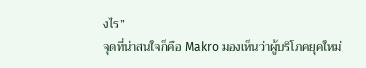งไร”
จุดที่น่าสนใจก็คือ Makro มองเห็นว่าผู้บริโภคยุคใหม่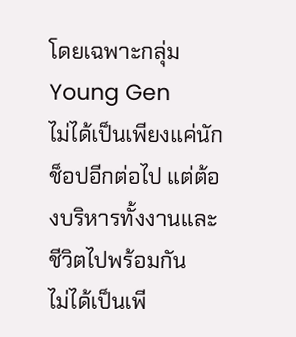โดยเฉพาะกลุ่ม Young Gen
ไม่ได้เป็นเพียงแค่นักช็อปอีกต่อไป แต่ต้องบริหารทั้งงานและชีวิตไปพร้อมกัน
ไม่ได้เป็นเพี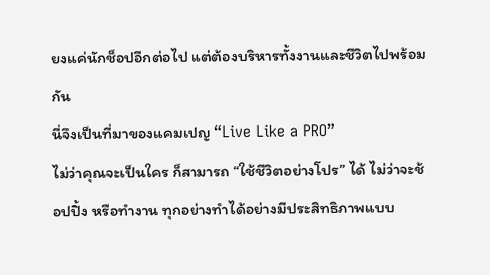ยงแค่นักช็อปอีกต่อไป แต่ต้องบริหารทั้งงานและชีวิตไปพร้อมกัน
นี่จึงเป็นที่มาของแคมเปญ “Live Like a PRO”
ไม่ว่าคุณจะเป็นใคร ก็สามารถ “ใช้ชีวิตอย่างโปร” ได้ ไม่ว่าจะช้อปปิ้ง หรือทำงาน ทุกอย่างทำได้อย่างมีประสิทธิภาพแบบ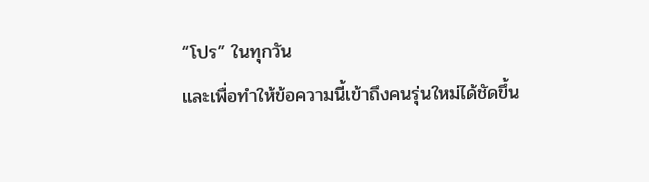“โปร” ในทุกวัน
และเพื่อทำให้ข้อความนี้เข้าถึงคนรุ่นใหม่ได้ชัดขึ้น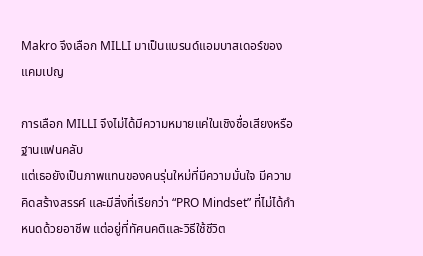Makro จึงเลือก MILLI มาเป็นแบรนด์แอมบาสเดอร์ของแคมเปญ

การเลือก MILLI จึงไม่ได้มีความหมายแค่ในเชิงชื่อเสียงหรือฐานแฟนคลับ
แต่เธอยังเป็นภาพแทนของคนรุ่นใหม่ที่มีความมั่นใจ มีความคิดสร้างสรรค์ และมีสิ่งที่เรียกว่า “PRO Mindset” ที่ไม่ได้กำหนดด้วยอาชีพ แต่อยู่ที่ทัศนคติและวิธีใช้ชีวิต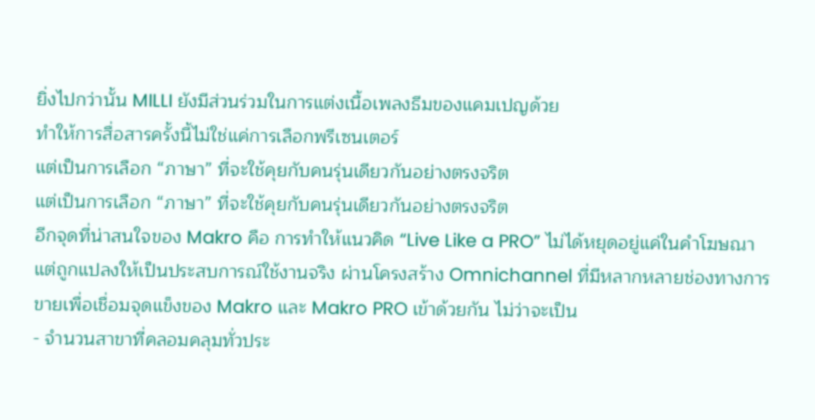ยิ่งไปกว่านั้น MILLI ยังมีส่วนร่วมในการแต่งเนื้อเพลงธีมของแคมเปญด้วย
ทำให้การสื่อสารครั้งนี้ไม่ใช่แค่การเลือกพรีเซนเตอร์
แต่เป็นการเลือก “ภาษา” ที่จะใช้คุยกับคนรุ่นเดียวกันอย่างตรงจริต
แต่เป็นการเลือก “ภาษา” ที่จะใช้คุยกับคนรุ่นเดียวกันอย่างตรงจริต
อีกจุดที่น่าสนใจของ Makro คือ การทำให้แนวคิด “Live Like a PRO” ไม่ได้หยุดอยู่แค่ในคำโฆษณา
แต่ถูกแปลงให้เป็นประสบการณ์ใช้งานจริง ผ่านโครงสร้าง Omnichannel ที่มีหลากหลายช่องทางการขายเพื่อเชื่อมจุดแข็งของ Makro และ Makro PRO เข้าด้วยกัน ไม่ว่าจะเป็น
- จำนวนสาขาที่คลอมคลุมทั่วประ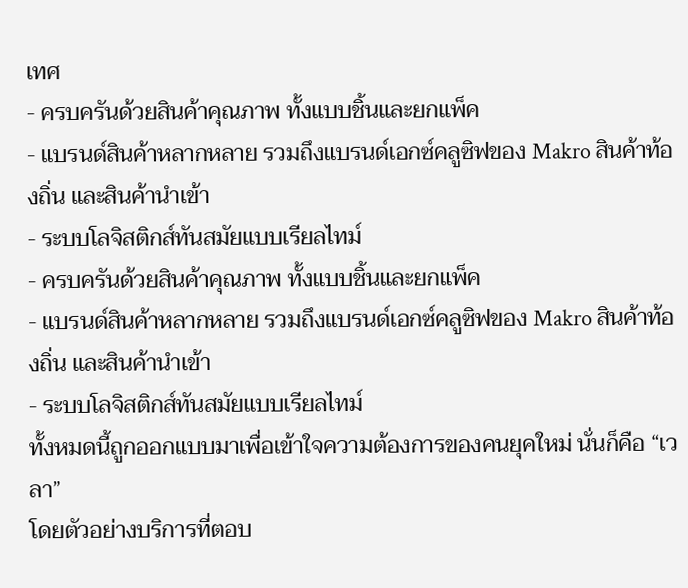เทศ
- ครบครันด้วยสินค้าคุณภาพ ทั้งแบบชิ้นและยกแพ็ค
- แบรนด์สินค้าหลากหลาย รวมถึงแบรนด์เอกซ์คลูซิฟของ Makro สินค้าท้องถิ่น และสินค้านำเข้า
- ระบบโลจิสติกส์ทันสมัยแบบเรียลไทม์
- ครบครันด้วยสินค้าคุณภาพ ทั้งแบบชิ้นและยกแพ็ค
- แบรนด์สินค้าหลากหลาย รวมถึงแบรนด์เอกซ์คลูซิฟของ Makro สินค้าท้องถิ่น และสินค้านำเข้า
- ระบบโลจิสติกส์ทันสมัยแบบเรียลไทม์
ทั้งหมดนี้ถูกออกแบบมาเพื่อเข้าใจความต้องการของคนยุคใหม่ นั่นก็คือ “เวลา”
โดยตัวอย่างบริการที่ตอบ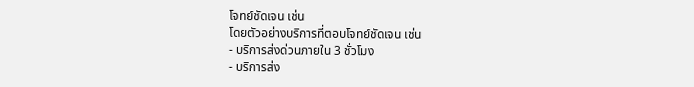โจทย์ชัดเจน เช่น
โดยตัวอย่างบริการที่ตอบโจทย์ชัดเจน เช่น
- บริการส่งด่วนภายใน 3 ชั่วโมง
- บริการส่ง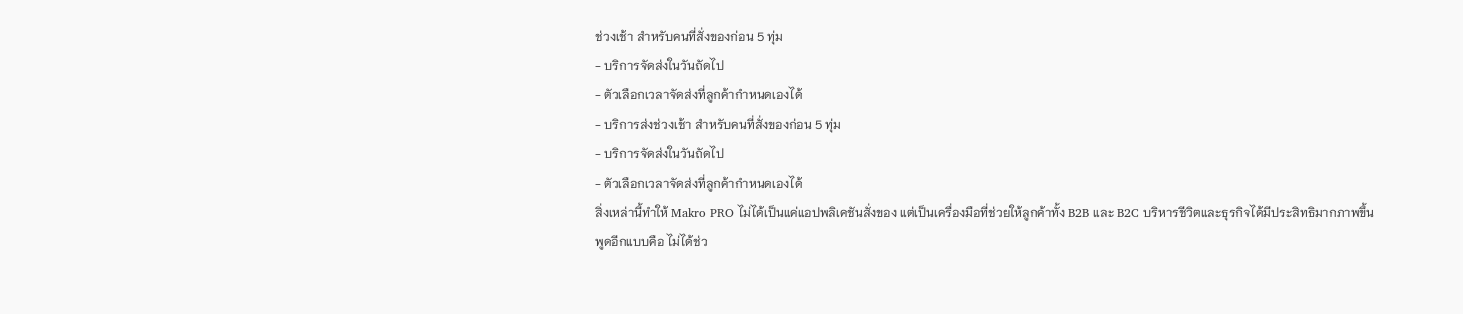ช่วงเช้า สำหรับคนที่สั่งของก่อน 5 ทุ่ม
- บริการจัดส่งในวันถัดไป
- ตัวเลือกเวลาจัดส่งที่ลูกค้ากำหนดเองได้
- บริการส่งช่วงเช้า สำหรับคนที่สั่งของก่อน 5 ทุ่ม
- บริการจัดส่งในวันถัดไป
- ตัวเลือกเวลาจัดส่งที่ลูกค้ากำหนดเองได้
สิ่งเหล่านี้ทำให้ Makro PRO ไม่ได้เป็นแค่แอปพลิเคชันสั่งของ แต่เป็นเครื่องมือที่ช่วยให้ลูกค้าทั้ง B2B และ B2C บริหารชีวิตและธุรกิจได้มีประสิทธิมากภาพขึ้น
พูดอีกแบบคือ ไม่ได้ช่ว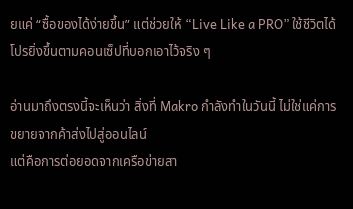ยแค่ “ซื้อของได้ง่ายขึ้น” แต่ช่วยให้ “Live Like a PRO” ใช้ชีวิตได้โปรยิ่งขึ้นตามคอนเซ็ปที่บอกเอาไว้จริง ๆ

อ่านมาถึงตรงนี้จะเห็นว่า สิ่งที่ Makro กำลังทำในวันนี้ ไม่ใช่แค่การขยายจากค้าส่งไปสู่ออนไลน์
แต่คือการต่อยอดจากเครือข่ายสา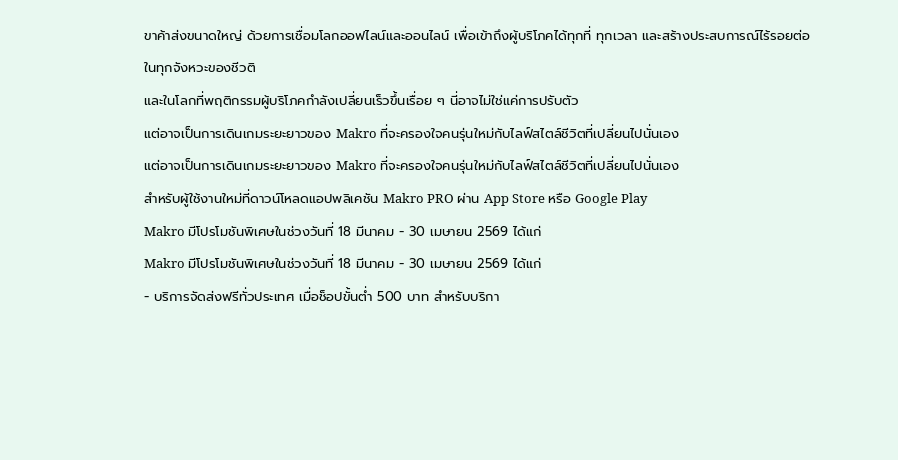ขาค้าส่งขนาดใหญ่ ด้วยการเชื่อมโลกออฟไลน์และออนไลน์ เพื่อเข้าถึงผู้บริโภคได้ทุกที่ ทุกเวลา และสร้างประสบการณ์ไร้รอยต่อในทุกจังหวะของชีวติ
และในโลกที่พฤติกรรมผู้บริโภคกำลังเปลี่ยนเร็วขึ้นเรื่อย ๆ นี่อาจไม่ใช่แค่การปรับตัว
แต่อาจเป็นการเดินเกมระยะยาวของ Makro ที่จะครองใจคนรุ่นใหม่กับไลฟ์สไตล์ชีวิตที่เปลี่ยนไปนั่นเอง
แต่อาจเป็นการเดินเกมระยะยาวของ Makro ที่จะครองใจคนรุ่นใหม่กับไลฟ์สไตล์ชีวิตที่เปลี่ยนไปนั่นเอง
สำหรับผู้ใช้งานใหม่ที่ดาวน์โหลดแอปพลิเคชัน Makro PRO ผ่าน App Store หรือ Google Play
Makro มีโปรโมชันพิเศษในช่วงวันที่ 18 มีนาคม - 30 เมษายน 2569 ได้แก่
Makro มีโปรโมชันพิเศษในช่วงวันที่ 18 มีนาคม - 30 เมษายน 2569 ได้แก่
- บริการจัดส่งฟรีทั่วประเทศ เมื่อช็อปขั้นต่ำ 500 บาท สำหรับบริกา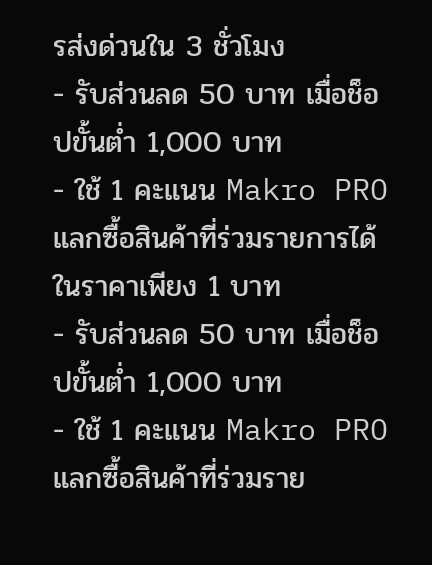รส่งด่วนใน 3 ชั่วโมง
- รับส่วนลด 50 บาท เมื่อช็อปขั้นต่ำ 1,000 บาท
- ใช้ 1 คะแนน Makro PRO แลกซื้อสินค้าที่ร่วมรายการได้ในราคาเพียง 1 บาท
- รับส่วนลด 50 บาท เมื่อช็อปขั้นต่ำ 1,000 บาท
- ใช้ 1 คะแนน Makro PRO แลกซื้อสินค้าที่ร่วมราย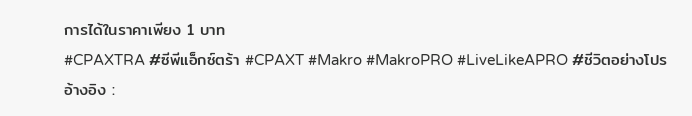การได้ในราคาเพียง 1 บาท
#CPAXTRA #ซีพีแอ็กซ์ตร้า #CPAXT #Makro #MakroPRO #LiveLikeAPRO #ชีวิตอย่างโปร
อ้างอิง :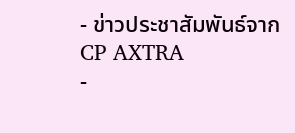- ข่าวประชาสัมพันธ์จาก CP AXTRA
-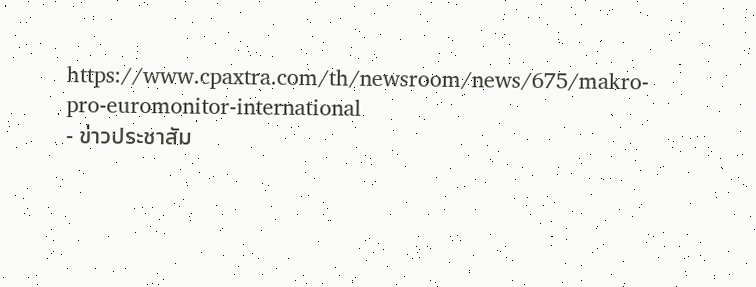https://www.cpaxtra.com/th/newsroom/news/675/makro-pro-euromonitor-international
- ข่าวประชาสัม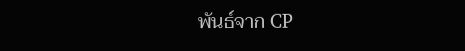พันธ์จาก CP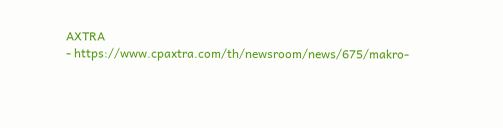AXTRA
- https://www.cpaxtra.com/th/newsroom/news/675/makro-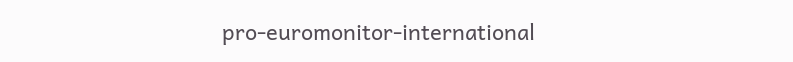pro-euromonitor-international